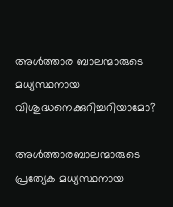അള്‍ത്താര ബാലന്മാരുടെ മധ്യസ്ഥനായ വിശുദ്ധനെക്കുറിച്ചറിയാമോ?

അള്‍ത്താരബാലന്മാരുടെ പ്രത്യേക മധ്യസ്ഥനായ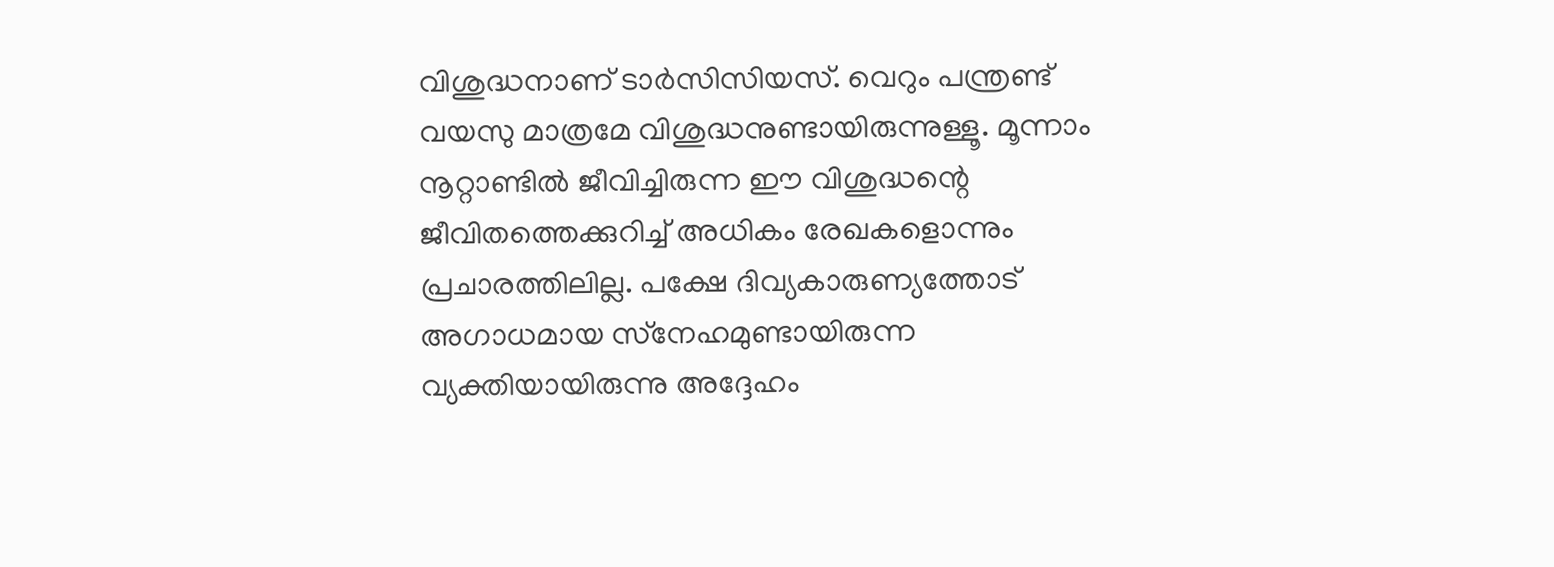വിശുദ്ധനാണ് ടാര്‍സിസിയസ്. വെറും പന്ത്രണ്ട് വയസു മാത്രമേ വിശുദ്ധനുണ്ടായിരുന്നുള്ളൂ. മൂന്നാം നൂറ്റാണ്ടില്‍ ജീവിച്ചിരുന്ന ഈ വിശുദ്ധന്റെ ജീവിതത്തെക്കുറിച്ച് അധികം രേഖകളൊന്നും പ്രചാരത്തിലില്ല. പക്ഷേ ദിവ്യകാരുണ്യത്തോട് അഗാധമായ സ്‌നേഹമുണ്ടായിരുന്ന വ്യക്തിയായിരുന്നു അദ്ദേഹം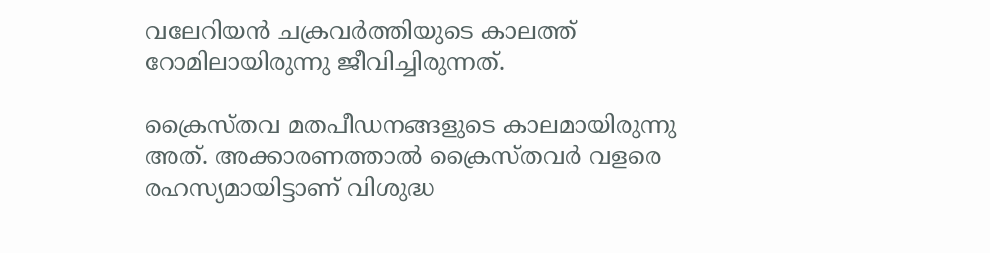വലേറിയന്‍ ചക്രവര്‍ത്തിയുടെ കാലത്ത് റോമിലായിരുന്നു ജീവിച്ചിരുന്നത്.

ക്രൈസ്തവ മതപീഡനങ്ങളുടെ കാലമായിരുന്നു അത്. അക്കാരണത്താല്‍ ക്രൈസ്തവര്‍ വളരെ രഹസ്യമായിട്ടാണ് വിശുദ്ധ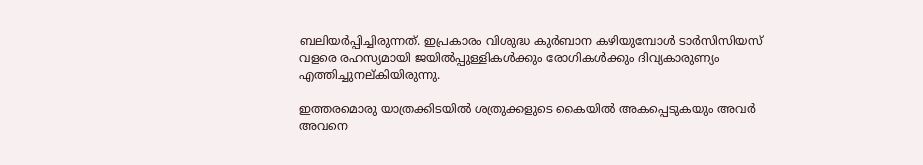ബലിയര്‍പ്പിച്ചിരുന്നത്. ഇപ്രകാരം വിശുദ്ധ കുര്‍ബാന കഴിയുമ്പോള്‍ ടാര്‍സിസിയസ് വളരെ രഹസ്യമായി ജയില്‍പ്പുള്ളികള്‍ക്കും രോഗികള്‍ക്കും ദിവ്യകാരുണ്യം എത്തിച്ചുനല്കിയിരുന്നു.

ഇത്തരമൊരു യാത്രക്കിടയില്‍ ശത്രുക്കളുടെ കൈയില്‍ അകപ്പെടുകയും അവര്‍ അവനെ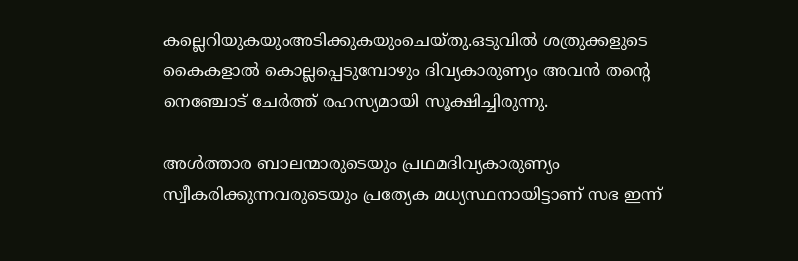കല്ലെറിയുകയുംഅടിക്കുകയുംചെയ്തു.ഒടുവില്‍ ശത്രുക്കളുടെ കൈകളാല്‍ കൊല്ലപ്പെടുമ്പോഴും ദിവ്യകാരുണ്യം അവന്‍ തന്റെ നെഞ്ചോട് ചേര്‍ത്ത് രഹസ്യമായി സൂക്ഷിച്ചിരുന്നു.

അള്‍ത്താര ബാലന്മാരുടെയും പ്രഥമദിവ്യകാരുണ്യം സ്വീകരിക്കുന്നവരുടെയും പ്രത്യേക മധ്യസ്ഥനായിട്ടാണ് സഭ ഇന്ന്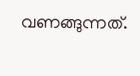വണങ്ങുന്നത്.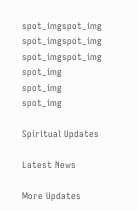spot_imgspot_img
spot_imgspot_img
spot_imgspot_img
spot_img
spot_img
spot_img

Spiritual Updates

Latest News

More Updates